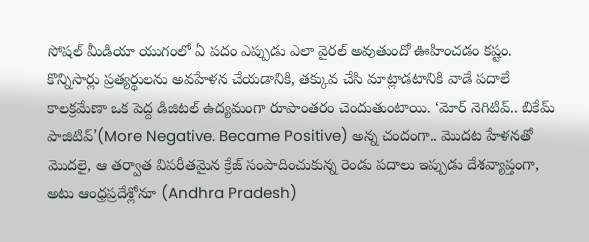సోషల్ మీడియా యుగంలో ఏ పదం ఎప్పుడు ఎలా వైరల్ అవుతుందో ఊహించడం కష్టం. కొన్నిసార్లు ప్రత్యర్థులను అవహేళన చేయడానికి, తక్కువ చేసి మాట్లాడటానికి వాడే పదాలే కాలక్రమేణా ఒక పెద్ద డిజిటల్ ఉద్యమంగా రూపాంతరం చెందుతుంటాయి. ‘మోర్ నెగిటివ్.. బికేమ్ పాజిటివ్’(More Negative. Became Positive) అన్న చందంగా.. మొదట హేళనతో మొదలై, ఆ తర్వాత విపరీతమైన క్రేజ్ సంపాదించుకున్న రెండు పదాలు ఇప్పుడు దేశవ్యాప్తంగా, అటు ఆంధ్రప్రదేశ్లోనూ (Andhra Pradesh)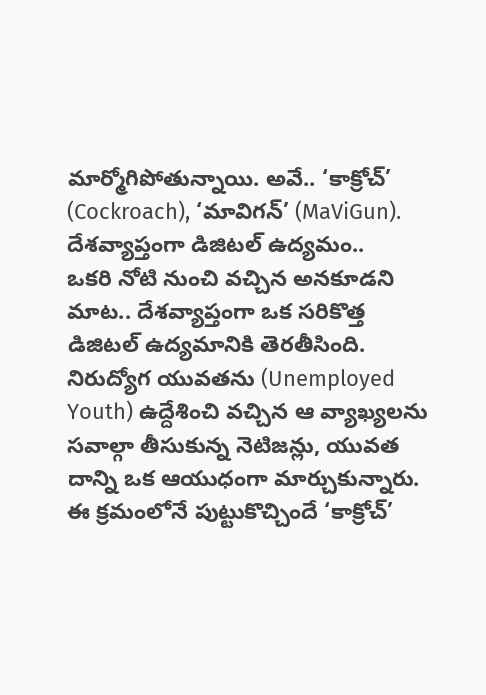మార్మోగిపోతున్నాయి. అవే.. ‘కాక్రోచ్’ (Cockroach), ‘మావిగన్’ (MaViGun).
దేశవ్యాప్తంగా డిజిటల్ ఉద్యమం..
ఒకరి నోటి నుంచి వచ్చిన అనకూడని మాట.. దేశవ్యాప్తంగా ఒక సరికొత్త డిజిటల్ ఉద్యమానికి తెరతీసింది. నిరుద్యోగ యువతను (Unemployed Youth) ఉద్దేశించి వచ్చిన ఆ వ్యాఖ్యలను సవాల్గా తీసుకున్న నెటిజన్లు, యువత దాన్ని ఒక ఆయుధంగా మార్చుకున్నారు. ఈ క్రమంలోనే పుట్టుకొచ్చిందే ‘కాక్రోచ్’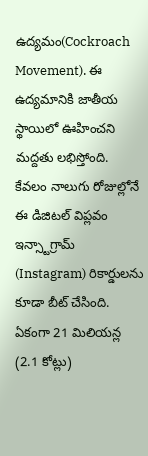ఉద్యమం(Cockroach Movement). ఈ ఉద్యమానికి జాతీయ స్థాయిలో ఊహించని మద్దతు లభిస్తోంది. కేవలం నాలుగు రోజుల్లోనే ఈ డిజిటల్ విప్లవం ఇన్స్టాగ్రామ్ (Instagram) రికార్డులను కూడా బీట్ చేసింది. ఏకంగా 21 మిలియన్ల (2.1 కోట్లు)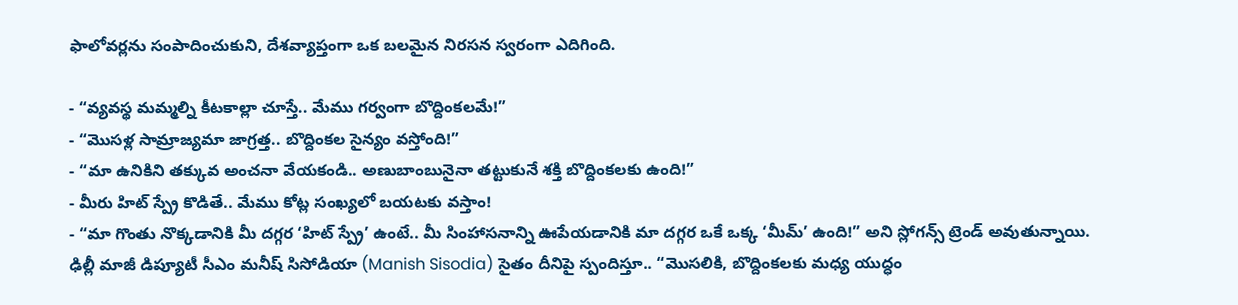ఫాలోవర్లను సంపాదించుకుని, దేశవ్యాప్తంగా ఒక బలమైన నిరసన స్వరంగా ఎదిగింది.

- “వ్యవస్థ మమ్మల్ని కీటకాల్లా చూస్తే.. మేము గర్వంగా బొద్దింకలమే!”
- “మొసళ్ల సామ్రాజ్యమా జాగ్రత్త.. బొద్దింకల సైన్యం వస్తోంది!”
- “మా ఉనికిని తక్కువ అంచనా వేయకండి.. అణుబాంబునైనా తట్టుకునే శక్తి బొద్దింకలకు ఉంది!”
- మీరు హిట్ స్ప్రే కొడితే.. మేము కోట్ల సంఖ్యలో బయటకు వస్తాం!
- “మా గొంతు నొక్కడానికి మీ దగ్గర ‘హిట్ స్ప్రే’ ఉంటే.. మీ సింహాసనాన్ని ఊపేయడానికి మా దగ్గర ఒకే ఒక్క ‘మీమ్’ ఉంది!” అని స్లోగన్స్ ట్రెండ్ అవుతున్నాయి.
ఢిల్లీ మాజీ డిప్యూటీ సీఎం మనీష్ సిసోడియా (Manish Sisodia) సైతం దీనిపై స్పందిస్తూ.. “మొసలికి, బొద్దింకలకు మధ్య యుద్ధం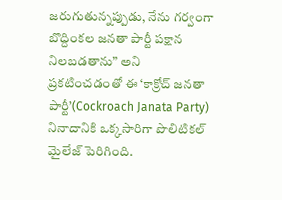జరుగుతున్నప్పుడు, నేను గర్వంగా బొద్దింకల జనతా పార్టీ పక్షాన నిలబడతాను” అని ప్రకటించడంతో ఈ ‘కాక్రోచ్ జనతా పార్టీ’(Cockroach Janata Party) నినాదానికి ఒక్కసారిగా పొలిటికల్ మైలేజ్ పెరిగింది.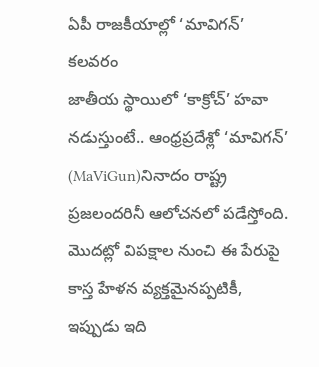ఏపీ రాజకీయాల్లో ‘మావిగన్’ కలవరం
జాతీయ స్థాయిలో ‘కాక్రోచ్’ హవా నడుస్తుంటే.. ఆంధ్రప్రదేశ్లో ‘మావిగన్’ (MaViGun)నినాదం రాష్ట్ర ప్రజలందరినీ ఆలోచనలో పడేస్తోంది. మొదట్లో విపక్షాల నుంచి ఈ పేరుపై కాస్త హేళన వ్యక్తమైనప్పటికీ, ఇప్పుడు ఇది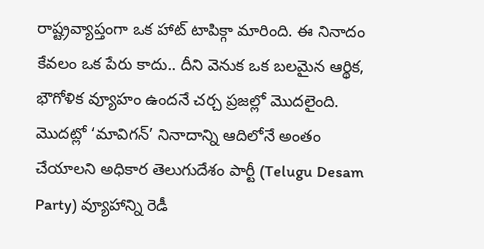రాష్ట్రవ్యాప్తంగా ఒక హాట్ టాపిక్గా మారింది. ఈ నినాదం కేవలం ఒక పేరు కాదు.. దీని వెనుక ఒక బలమైన ఆర్థిక, భౌగోళిక వ్యూహం ఉందనే చర్చ ప్రజల్లో మొదలైంది. మొదట్లో ‘మావిగన్’ నినాదాన్ని ఆదిలోనే అంతం చేయాలని అధికార తెలుగుదేశం పార్టీ (Telugu Desam Party) వ్యూహాన్ని రెడీ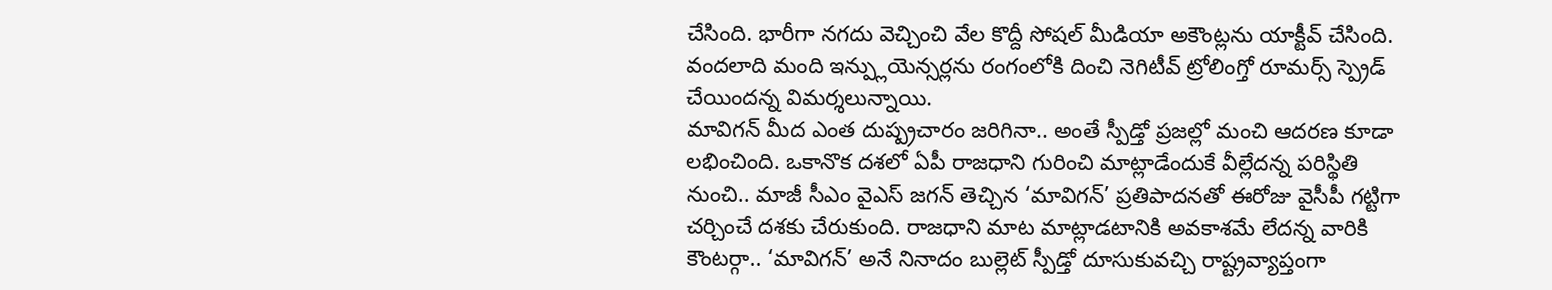చేసింది. భారీగా నగదు వెచ్చించి వేల కొద్దీ సోషల్ మీడియా అకౌంట్లను యాక్టీవ్ చేసింది. వందలాది మంది ఇన్ప్లుయెన్సర్లను రంగంలోకి దించి నెగిటీవ్ ట్రోలింగ్తో రూమర్స్ స్ప్రెడ్ చేయిందన్న విమర్శలున్నాయి.
మావిగన్ మీద ఎంత దుష్ప్రచారం జరిగినా.. అంతే స్పీడ్తో ప్రజల్లో మంచి ఆదరణ కూడా లభించింది. ఒకానొక దశలో ఏపీ రాజధాని గురించి మాట్లాడేందుకే వీల్లేదన్న పరిస్థితి నుంచి.. మాజీ సీఎం వైఎస్ జగన్ తెచ్చిన ‘మావిగన్’ ప్రతిపాదనతో ఈరోజు వైసీపీ గట్టిగా చర్చించే దశకు చేరుకుంది. రాజధాని మాట మాట్లాడటానికి అవకాశమే లేదన్న వారికి కౌంటర్గా.. ‘మావిగన్’ అనే నినాదం బుల్లెట్ స్పీడ్తో దూసుకువచ్చి రాష్ట్రవ్యాప్తంగా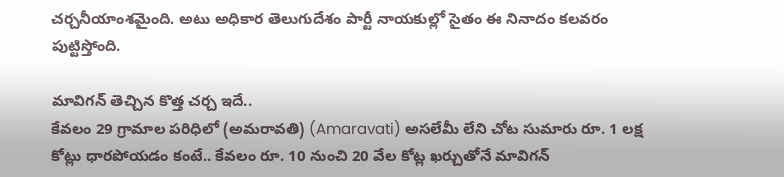చర్చనీయాంశమైంది. అటు అధికార తెలుగుదేశం పార్టీ నాయకుల్లో సైతం ఈ నినాదం కలవరం పుట్టిస్తోంది.

మావిగన్ తెచ్చిన కొత్త చర్చ ఇదే..
కేవలం 29 గ్రామాల పరిధిలో (అమరావతి) (Amaravati) అసలేమీ లేని చోట సుమారు రూ. 1 లక్ష కోట్లు ధారపోయడం కంటే.. కేవలం రూ. 10 నుంచి 20 వేల కోట్ల ఖర్చుతోనే మావిగన్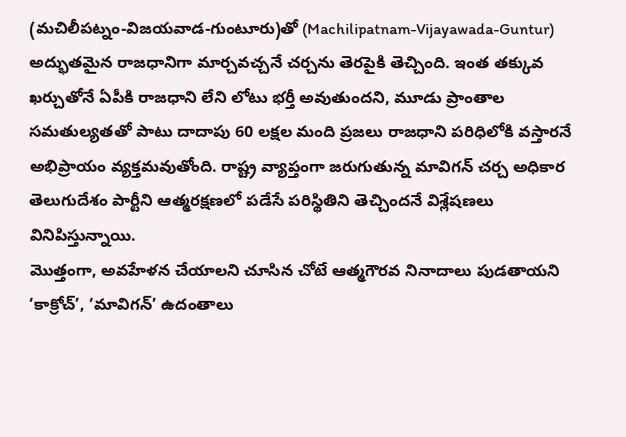(మచిలీపట్నం-విజయవాడ-గుంటూరు)తో (Machilipatnam-Vijayawada-Guntur) అద్భుతమైన రాజధానిగా మార్చవచ్చనే చర్చను తెరపైకి తెచ్చింది. ఇంత తక్కువ ఖర్చుతోనే ఏపీకి రాజధాని లేని లోటు భర్తీ అవుతుందని, మూడు ప్రాంతాల సమతుల్యతతో పాటు దాదాపు 60 లక్షల మంది ప్రజలు రాజధాని పరిధిలోకి వస్తారనే అభిప్రాయం వ్యక్తమవుతోంది. రాష్ట్ర వ్యాప్తంగా జరుగుతున్న మావిగన్ చర్చ అధికార తెలుగుదేశం పార్టీని ఆత్మరక్షణలో పడేసే పరిస్థితిని తెచ్చిందనే విశ్లేషణలు వినిపిస్తున్నాయి.
మొత్తంగా, అవహేళన చేయాలని చూసిన చోటే ఆత్మగౌరవ నినాదాలు పుడతాయని ‘కాక్రోచ్’, ‘మావిగన్’ ఉదంతాలు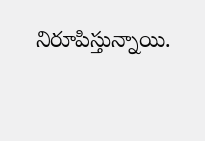నిరూపిస్తున్నాయి.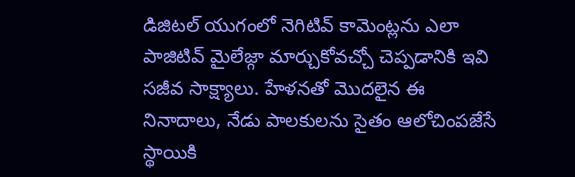డిజిటల్ యుగంలో నెగిటివ్ కామెంట్లను ఎలా పాజిటివ్ మైలేజ్గా మార్చుకోవచ్చో చెప్పడానికి ఇవి సజీవ సాక్ష్యాలు. హేళనతో మొదలైన ఈ నినాదాలు, నేడు పాలకులను సైతం ఆలోచింపజేసే స్థాయికి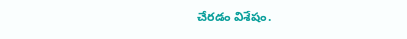చేరడం విశేషం.